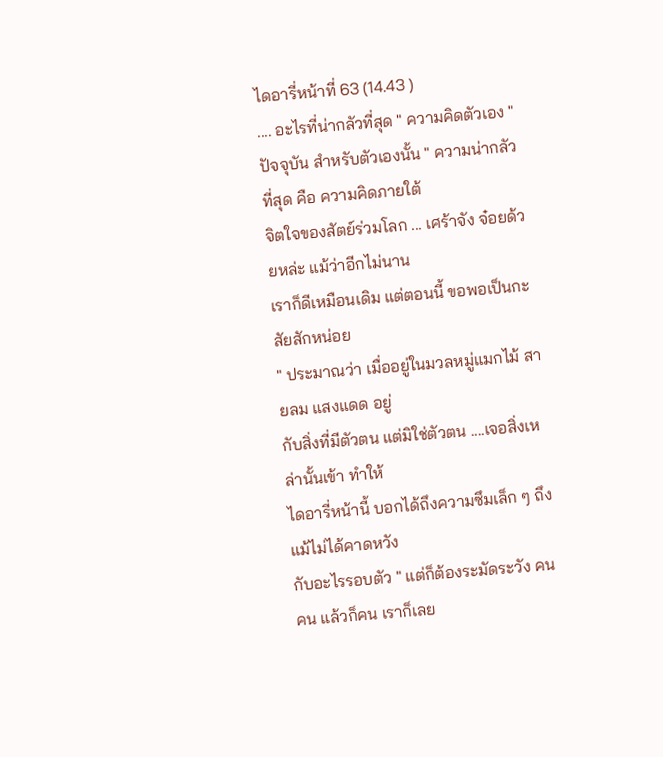ไดอารี่หน้าที่ 63 (14.43 )
.... อะไรที่น่ากลัวที่สุด " ความคิดตัวเอง "
ปัจจุบัน สำหรับตัวเองนั้น " ความน่ากลัวที่สุด คือ ความคิดภายใต้
จิตใจของสัตย์ร่วมโลก ... เศร้าจัง จ๋อยด้วยหล่ะ แม้ว่าอีกไม่นาน
เราก็ดีเหมือนเดิม แต่ตอนนี้ ขอพอเป็นกะสัยสักหน่อย
" ประมาณว่า เมื่ออยู่ในมวลหมู่แมกไม้ สายลม แสงแดด อยู่
กับสิ่งที่มีตัวตน แต่มิใช่ตัวตน ....เจอสิ่งเหล่านั้นเข้า ทำให้
ไดอารี่หน้านี้ บอกได้ถึงความซึมเล็ก ๆ ถึงแม้ไม่ได้คาดหวัง
กับอะไรรอบตัว " แต่ก็ต้องระมัดระวัง คน คน แล้วก็คน เราก็เลย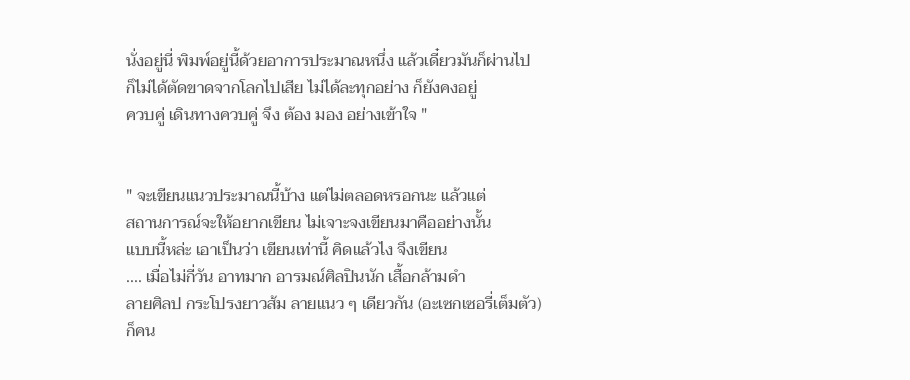นั่งอยู่นี่ พิมพ์อยู่นี้ด้วยอาการประมาณหนึ่ง แล้วเดี๋ยวมันก็ผ่านไป
ก็ไม่ได้ตัดขาดจากโลกไปเสีย ไม่ได้ละทุกอย่าง ก็ยังคงอยู่
ควบคู่ เดินทางควบคู่ จึง ต้อง มอง อย่างเข้าใจ "


" จะเขียนแนวประมาณนี้บ้าง แต่ไม่ตลอดหรอกนะ แล้วแต่
สถานการณ์จะให้อยากเขียน ไม่เจาะจงเขียนมาคืออย่างนั้น
แบบนี้หล่ะ เอาเป็นว่า เขียนเท่านี้ คิดแล้วไง จึงเขียน
.... เมื่อไม่กี่วัน อาทมาก อารมณ์ศิลปินนัก เสื้อกล้ามดำ
ลายศิลป กระโปรงยาวส้ม ลายแนว ๆ เดียวกัน (อะเซกเซอรี่เต็มตัว)
ก็คน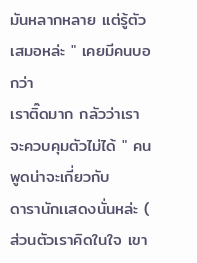มันหลากหลาย แต่รู้ตัวเสมอหล่ะ " เคยมีคนบอกว่า
เราติ๊ดมาก กลัวว่าเราจะควบคุมตัวไม่ได้ " คนพูดน่าจะเกี่ยวกับ
ดารานักเเสดงนั่นหล่ะ ( ส่วนตัวเราคิดในใจ เขา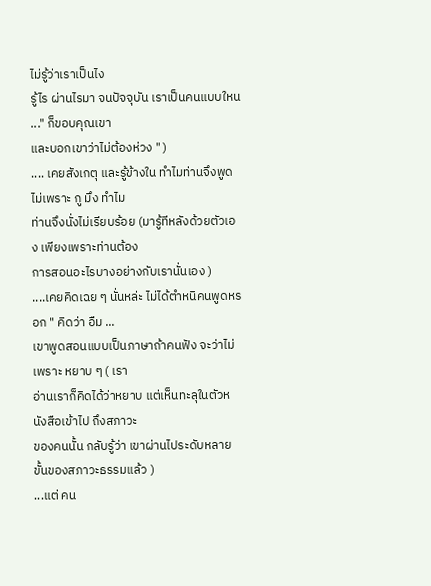ไม่รู้ว่าเราเป็นไง
รู้ไร ผ่านไรมา จนปัจจุบัน เราเป็นคนแบบใหน ..." ก็ขอบคุณเขา
และบอกเขาว่าไม่ต้องห่วง " )
.... เคยสังเกตุ และรู้ข้างใน ทำไมท่านจึงพูดไม่เพราะ กู มึง ทำไม
ท่านจึงนั่งไม่เรียบร้อย (มารู้ทีหลังด้วยตัวเอง เพียงเพราะท่านต้อง
การสอนอะไรบางอย่างกับเรานั่นเอง )
....เคยคิดเฉย ๆ นั่นหล่ะ ไม่ได้ตำหนิคนพูดหรอก " คิดว่า อืม ...
เขาพูดสอนแบบเป็นภาษาถ้าคนฟัง จะว่าไม่เพราะ หยาบ ๆ ( เรา
อ่านเราก็คิดได้ว่าหยาบ แต่เห็นทะลุในตัวหนังสือเข้าไป ถึงสภาวะ
ของคนนั้น กลับรู้ว่า เขาผ่านไประดับหลายขั้นของสภาวะธรรมเเล้ว )
...แต่ คน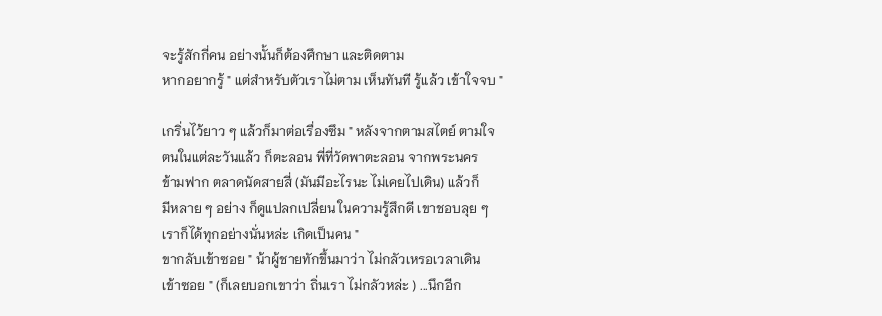จะรู้สักกี่คน อย่างนั้นก็ต้องศึกษา และติดตาม
หากอยากรู้ " แต่สำหรับตัวเราไม่ตาม เห็นทันที รู้แล้ว เข้าใจจบ "

เกริ่นไว้ยาว ๆ แล้วก็มาต่อเรื่องซึม " หลังจากตามสไตย์ ตามใจ
ตนในแต่ละวันแล้ว ก็ตะลอน พี่ที่วัดพาตะลอน จากพระนคร
ข้ามฟาก ตลาดนัดสายสี่ (มันมีอะไรนะ ไม่เคยไปเดิน) แล้วก็
มีหลาย ๆ อย่าง ก็ดูแปลกเปลี่ยน ในความรู้สึกดี เขาชอบลุย ๆ
เราก็ได้ทุกอย่างนั่นหล่ะ เกิดเป็นคน "
ขากลับเข้าซอย " น้าผู้ชายทักขึ้นมาว่า ไม่กลัวเหรอเวลาเดิน
เข้าซอย " (ก็เลยบอกเขาว่า ถิ่นเรา ไม่กลัวหล่ะ ) ...นึกอีก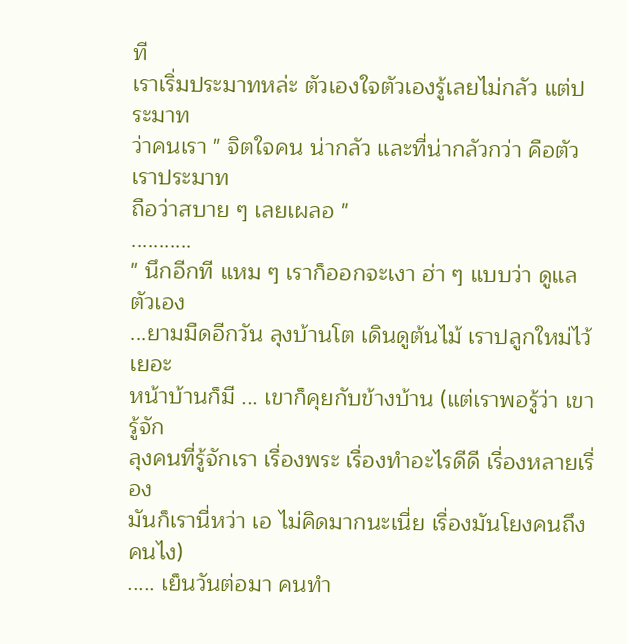ที
เราเริ่มประมาทหล่ะ ตัวเองใจตัวเองรู้เลยไม่กลัว แต่ประมาท
ว่าคนเรา " จิตใจคน น่ากลัว และที่น่ากลัวกว่า คือตัวเราประมาท
ถือว่าสบาย ๆ เลยเผลอ "
...........
" นึกอีกที แหม ๆ เราก็ออกจะเงา ฮ่า ๆ แบบว่า ดูแลตัวเอง
...ยามมืดอีกวัน ลุงบ้านโต เดินดูต้นไม้ เราปลูกใหม่ไว้เยอะ
หน้าบ้านก็มี ... เขาก็คุยกับข้างบ้าน (แต่เราพอรู้ว่า เขารู้จัก
ลุงคนที่รู้จักเรา เรื่องพระ เรื่องทำอะไรดีดี เรื่องหลายเรื่อง
มันก็เรานี่หว่า เอ ไม่คิดมากนะเนี่ย เรื่องมันโยงคนถึงคนไง)
..... เย็นวันต่อมา คนทำ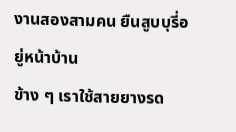งานสองสามคน ยืนสูบบุรี่อยู่หน้าบ้าน
ข้าง ๆ เราใช้สายยางรด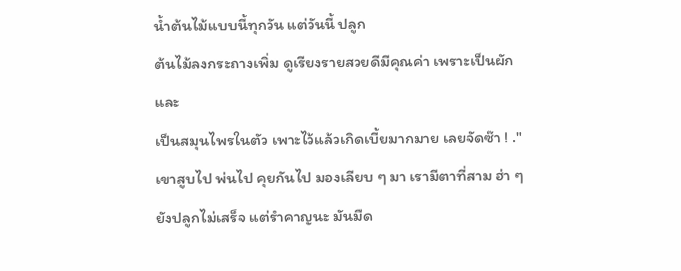น้ำต้นไม้แบบนี้ทุกวัน แต่วันนี้ ปลูก
ต้นไม้ลงกระถางเพิ่ม ดูเรียงรายสวยดีมีคุณค่า เพราะเป็นผักและ
เป็นสมุนไพรในตัว เพาะไว้แล้วเกิดเบี้ยมากมาย เลยจัดซ๊า ! ."
เขาสูบไป พ่นไป คุยกันไป มองเลียบ ๆ มา เรามีตาที่สาม ฮ่า ๆ
ยังปลูกไม่เสร็จ แต่รำคาญนะ มันมืด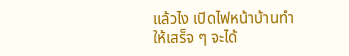แล้วไง เปิดไฟหน้าบ้านทำ
ให้เสร็จ ๆ จะได้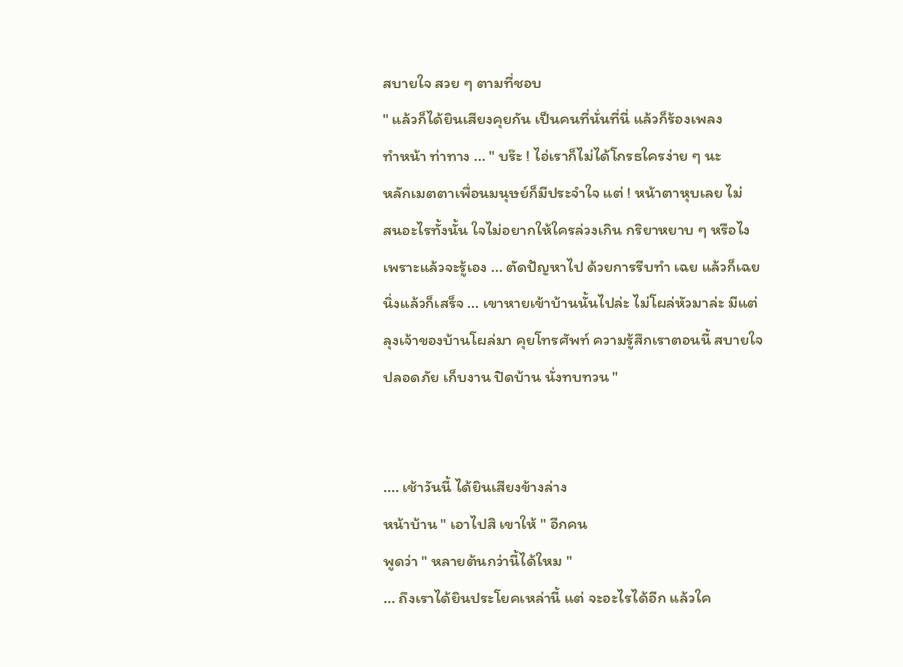สบายใจ สวย ๆ ตามที่ชอบ
" แล้วก็ได้ยินเสียงคุยกัน เป็นคนที่นั่นที่นี่ แล้วก็ร้องเพลง
ทำหน้า ท่าทาง ... " บร๊ะ ! ไอ่เราก็ไม่ได้โกรธใครง่าย ๆ นะ
หลักเมตตาเพื่อนมนุษย์ก็มีประจำใจ แต่ ! หน้าตาหุบเลย ไม่
สนอะไรทั้งนั้น ใจไม่อยากให้ใครล่วงเกิน กริยาหยาบ ๆ หรือไง
เพราะแล้วจะรู้เอง ... ตัดปัญหาไป ด้วยการรีบทำ เฉย แล้วก็เฉย
นิ่งแล้วก็เสร็จ ... เขาหายเข้าบ้านนั้นไปล่ะ ไม่โผล่หัวมาล่ะ มีแต่
ลุงเจ้าของบ้านโผล่มา คุยโทรศัพท์ ความรู้สึกเราตอนนี้ สบายใจ
ปลอดภัย เก็บงาน ปิดบ้าน นั่งทบทวน "


.... เช้าวันนี้ ได้ยินเสียงข้างล่าง
หน้าบ้าน " เอาไปสิ เขาให้ " อีกคน
พูดว่า " หลายต้นกว่านี้ได้ใหม "
... ถึงเราได้ยินประโยคเหล่านี้ แต่ จะอะไรได้อีก แล้วใค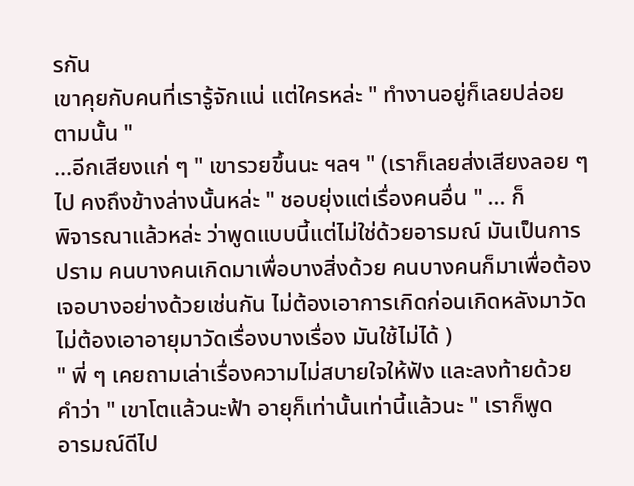รกัน
เขาคุยกับคนที่เรารู้จักแน่ แต่ใครหล่ะ " ทำงานอยู่ก็เลยปล่อย
ตามนั้น "
...อีกเสียงแก่ ๆ " เขารวยขึ้นนะ ฯลฯ " (เราก็เลยส่งเสียงลอย ๆ
ไป คงถึงข้างล่างนั้นหล่ะ " ชอบยุ่งแต่เรื่องคนอื่น " ... ก็
พิจารณาแล้วหล่ะ ว่าพูดแบบนี้แต่ไม่ใช่ด้วยอารมณ์ มันเป็นการ
ปราม คนบางคนเกิดมาเพื่อบางสิ่งด้วย คนบางคนก็มาเพื่อต้อง
เจอบางอย่างด้วยเช่นกัน ไม่ต้องเอาการเกิดก่อนเกิดหลังมาวัด
ไม่ต้องเอาอายุมาวัดเรื่องบางเรื่อง มันใช้ไม่ได้ )
" พี่ ๆ เคยถามเล่าเรื่องความไม่สบายใจให้ฟัง และลงท้ายด้วย
คำว่า " เขาโตแล้วนะฟ้า อายุก็เท่านั้นเท่านี้แล้วนะ " เราก็พูด
อารมณ์ดีไป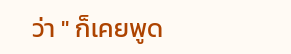ว่า " ก็เคยพูด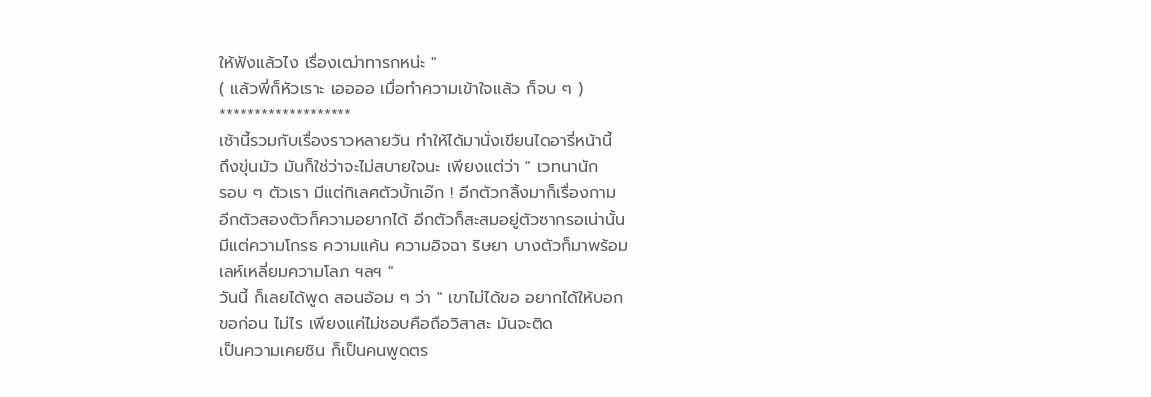ให้ฟังแล้วไง เรื่องเฒ่าทารกหน่ะ "
( แล้วพี่ก็หัวเราะ เออออ เมื่อทำความเข้าใจแล้ว ก็จบ ๆ )
*******************
เช้านี้รวมกับเรื่องราวหลายวัน ทำให้ได้มานั่งเขียนไดอารี่หน้านี้
ถึงขุ่นมัว มันก็ใช่ว่าจะไม่สบายใจนะ เพียงแต่ว่า " เวทนานัก
รอบ ๆ ตัวเรา มีแต่กิเลศตัวบั้กเอ๊ก ! อีกตัวกลิ้งมาก็เรื่องกาม
อีกตัวสองตัวก็ความอยากได้ อีกตัวก็สะสมอยู่ตัวซากรอเน่านั้น
มีแต่ความโกรธ ความแค้น ความอิจฉา ริษยา บางตัวก็มาพร้อม
เลห์เหลี่ยมความโลภ ฯลฯ "
วันนี้ ก็เลยได้พูด สอนอ้อม ๆ ว่า " เขาไม่ได้ขอ อยากได้ให้บอก
ขอก่อน ไม่ไร เพียงแค่ไม่ชอบคือถือวิสาสะ มันจะติด
เป็นความเคยชิน ก็เป็นคนพูดตร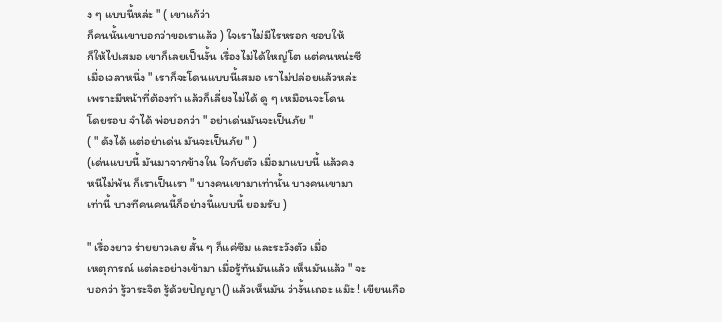ง ๆ แบบนี้หล่ะ " ( เขาแก้ว่า
ก็คนนั้นเขาบอกว่าขอเราแล้ว ) ใจเราไม่มีไรหรอก ชอบให้
ก็ให้ไปเสมอ เขาก็เลยเป็นงั้น เรื่องไม่ได้ใหญ่โต แต่คนหน่ะซี
เมื่อเวลาหนึ่ง " เราก็จะโดนแบบนี้เสมอ เราไม่ปล่อยแล้วหล่ะ
เพราะมีหน้าที่ต้องทำ แล้วก็เลี่ยงไม่ได้ ดู ๆ เหมือนจะโดน
โดยรอบ จำได้ พ่อบอกว่า " อย่าเด่นมันจะเป็นภัย "
( " ดังได้ แต่อย่าเด่น มันจะเป็นภัย " )
(เด่นแบบนี้ มันมาจากข้างใน ใจกับตัว เมื่อมาแบบนี้ แล้วคง
หนีไม่พ้น ก็เราเป็นเรา " บางคนเขามาเท่านั้น บางคนเขามา
เท่านี้ บางทีคนคนนี้ก็อย่างนี้แบบนี้ ยอมรับ )

" เรื่องยาว ร่ายยาวเลย สั้น ๆ ก็แค่ซึม และระวังตัว เมื่อ
เหตุการณ์ แต่ละอย่างเข้ามา เมื่อรู้ทันมันแล้ว เห็นมันแล้ว " จะ
บอกว่า รู้วาระจิต รู้ด้วยปัญญา() แล้วเห็นมัน ว่างั้นเถอะ แม๊ะ ! เขียนเกือ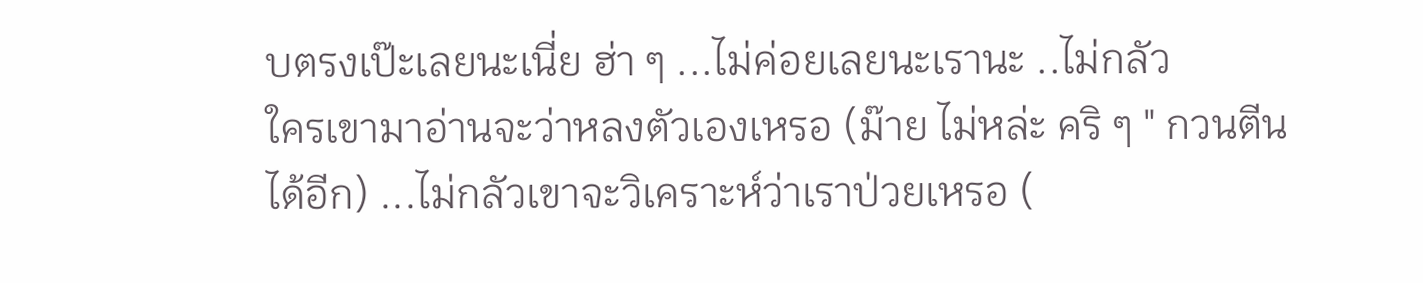บตรงเป๊ะเลยนะเนี่ย ฮ่า ๆ ...ไม่ค่อยเลยนะเรานะ ..ไม่กลัว
ใครเขามาอ่านจะว่าหลงตัวเองเหรอ (ม๊าย ไม่หล่ะ คริ ๆ " กวนตีน
ได้อีก) ...ไม่กลัวเขาจะวิเคราะห์ว่าเราป่วยเหรอ (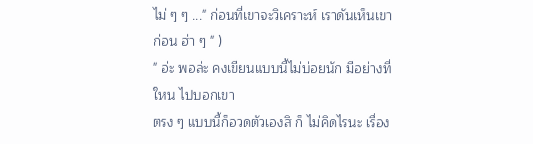ไม่ ๆ ๆ ..." ก่อนที่เขาจะวิเคราะห์ เราดันเห็นเขาก่อน ฮ่า ๆ " )
" อ่ะ พอล่ะ คงเขียนแบบนี้ไม่บ่อยนัก มีอย่างที่ใหน ไปบอกเขา
ตรง ๆ แบบนี้ก็อวดตัวเองสิ ก็ ไม่คิดไรนะ เรื่อง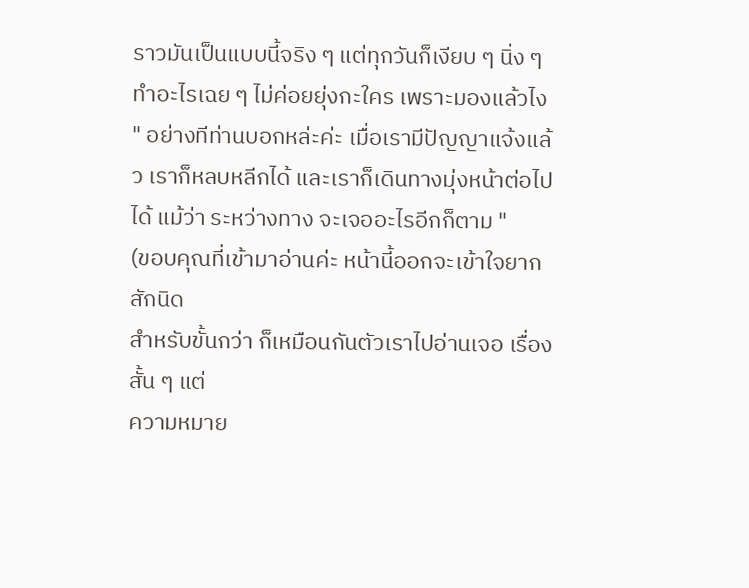ราวมันเป็นแบบนี้จริง ๆ แต่ทุกวันก็เงียบ ๆ นิ่ง ๆ ทำอะไรเฉย ๆ ไม่ค่อยยุ่งกะใคร เพราะมองแล้วไง " อย่างทีท่านบอกหล่ะค่ะ เมื่อเรามีปัญญาแจ้งแล้ว เราก็หลบหลีกได้ และเราก็เดินทางมุ่งหน้าต่อไปได้ แม้ว่า ระหว่างทาง จะเจออะไรอีกก็ตาม "
(ขอบคุณที่เข้ามาอ่านค่ะ หน้านี้ออกจะเข้าใจยากสักนิด
สำหรับขั้นกว่า ก็เหมือนกันตัวเราไปอ่านเจอ เรื่องสั้น ๆ แต่
ความหมาย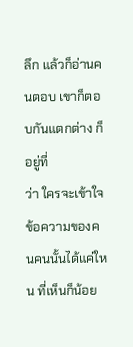ลึก แล้วก็อ่านคนตอบ เขาก็ตอบกันแตกต่าง ก็อยู่ที่
ว่า ใครจะเข้าใจข้อความของคนคนนั้นได้แค่ใหน ที่เห็นก็น้อย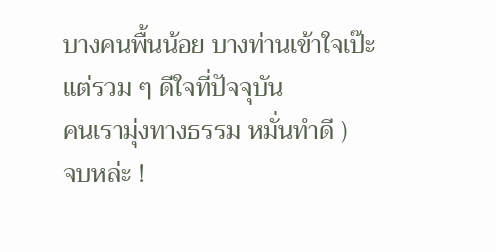บางคนพื้นน้อย บางท่านเข้าใจเป๊ะ แต่รวม ๆ ดีใจที่ปัจจุบัน
คนเรามุ่งทางธรรม หมั่นทำดี )
จบหล่ะ !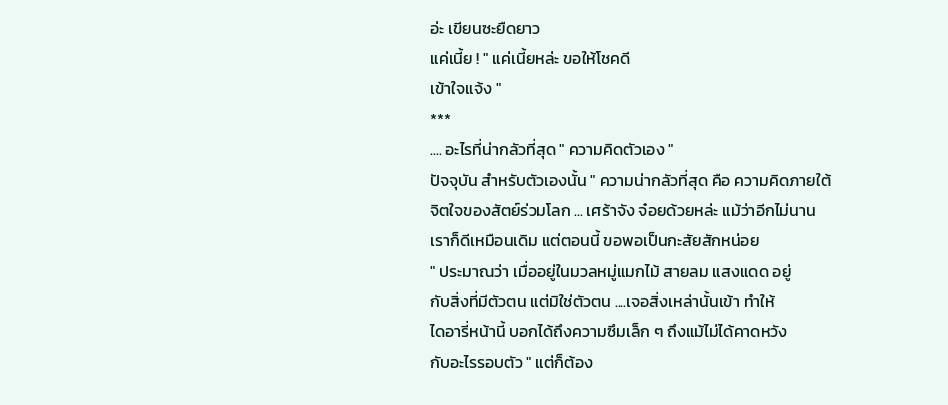อ่ะ เขียนซะยืดยาว
แค่เนี้ย ! " แค่เนี้ยหล่ะ ขอให้โชคดี
เข้าใจแจ้ง "
***
.... อะไรที่น่ากลัวที่สุด " ความคิดตัวเอง "
ปัจจุบัน สำหรับตัวเองนั้น " ความน่ากลัวที่สุด คือ ความคิดภายใต้
จิตใจของสัตย์ร่วมโลก ... เศร้าจัง จ๋อยด้วยหล่ะ แม้ว่าอีกไม่นาน
เราก็ดีเหมือนเดิม แต่ตอนนี้ ขอพอเป็นกะสัยสักหน่อย
" ประมาณว่า เมื่ออยู่ในมวลหมู่แมกไม้ สายลม แสงแดด อยู่
กับสิ่งที่มีตัวตน แต่มิใช่ตัวตน ....เจอสิ่งเหล่านั้นเข้า ทำให้
ไดอารี่หน้านี้ บอกได้ถึงความซึมเล็ก ๆ ถึงแม้ไม่ได้คาดหวัง
กับอะไรรอบตัว " แต่ก็ต้อง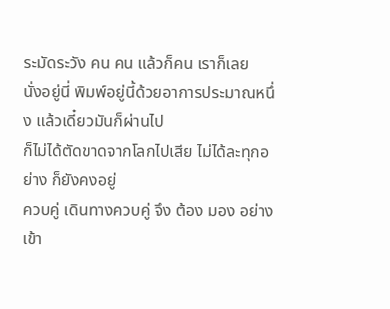ระมัดระวัง คน คน แล้วก็คน เราก็เลย
นั่งอยู่นี่ พิมพ์อยู่นี้ด้วยอาการประมาณหนึ่ง แล้วเดี๋ยวมันก็ผ่านไป
ก็ไม่ได้ตัดขาดจากโลกไปเสีย ไม่ได้ละทุกอย่าง ก็ยังคงอยู่
ควบคู่ เดินทางควบคู่ จึง ต้อง มอง อย่างเข้า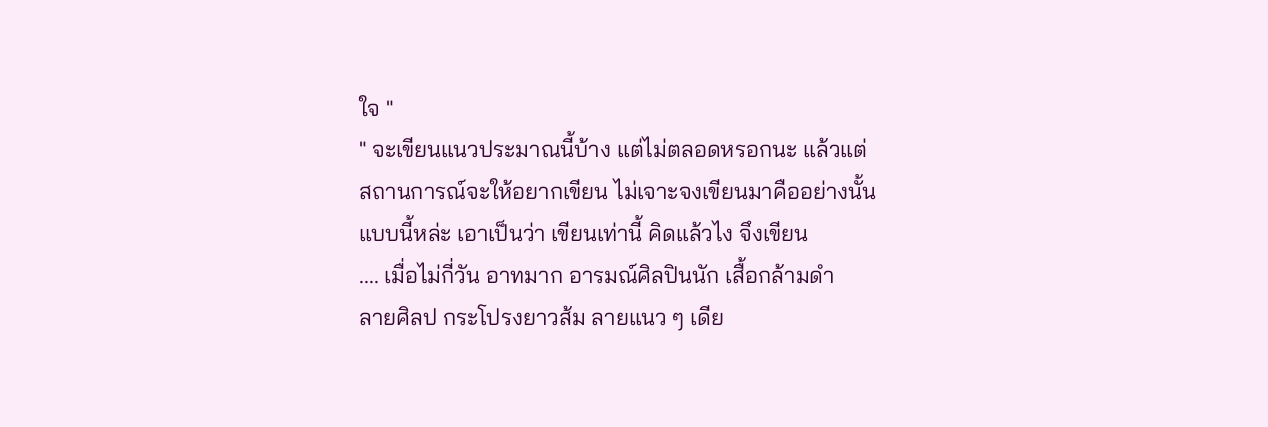ใจ "
" จะเขียนแนวประมาณนี้บ้าง แต่ไม่ตลอดหรอกนะ แล้วแต่
สถานการณ์จะให้อยากเขียน ไม่เจาะจงเขียนมาคืออย่างนั้น
แบบนี้หล่ะ เอาเป็นว่า เขียนเท่านี้ คิดแล้วไง จึงเขียน
.... เมื่อไม่กี่วัน อาทมาก อารมณ์ศิลปินนัก เสื้อกล้ามดำ
ลายศิลป กระโปรงยาวส้ม ลายแนว ๆ เดีย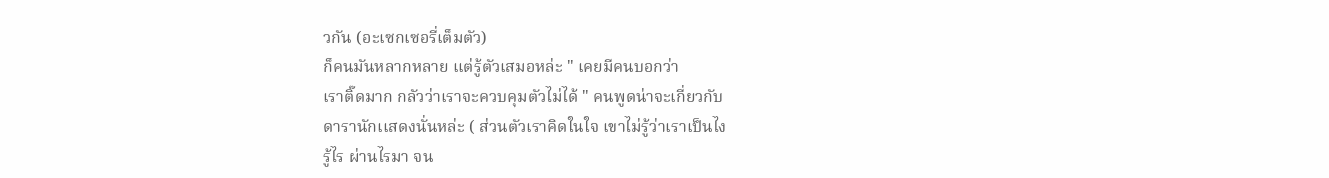วกัน (อะเซกเซอรี่เต็มตัว)
ก็คนมันหลากหลาย แต่รู้ตัวเสมอหล่ะ " เคยมีคนบอกว่า
เราติ๊ดมาก กลัวว่าเราจะควบคุมตัวไม่ได้ " คนพูดน่าจะเกี่ยวกับ
ดารานักเเสดงนั่นหล่ะ ( ส่วนตัวเราคิดในใจ เขาไม่รู้ว่าเราเป็นไง
รู้ไร ผ่านไรมา จน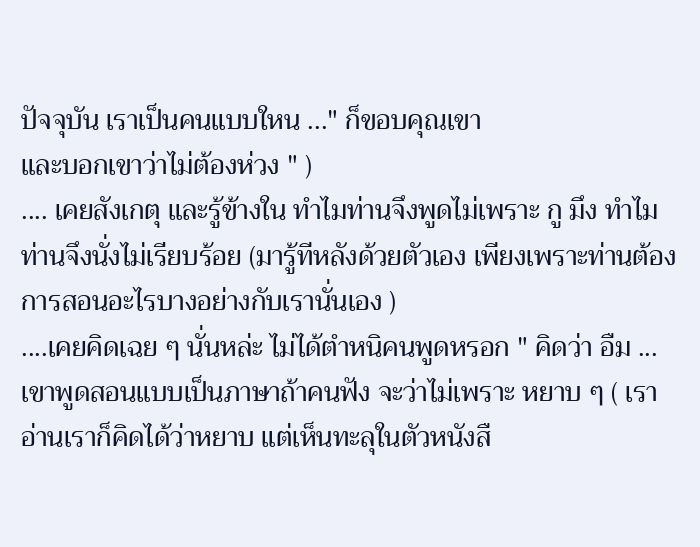ปัจจุบัน เราเป็นคนแบบใหน ..." ก็ขอบคุณเขา
และบอกเขาว่าไม่ต้องห่วง " )
.... เคยสังเกตุ และรู้ข้างใน ทำไมท่านจึงพูดไม่เพราะ กู มึง ทำไม
ท่านจึงนั่งไม่เรียบร้อย (มารู้ทีหลังด้วยตัวเอง เพียงเพราะท่านต้อง
การสอนอะไรบางอย่างกับเรานั่นเอง )
....เคยคิดเฉย ๆ นั่นหล่ะ ไม่ได้ตำหนิคนพูดหรอก " คิดว่า อืม ...
เขาพูดสอนแบบเป็นภาษาถ้าคนฟัง จะว่าไม่เพราะ หยาบ ๆ ( เรา
อ่านเราก็คิดได้ว่าหยาบ แต่เห็นทะลุในตัวหนังสื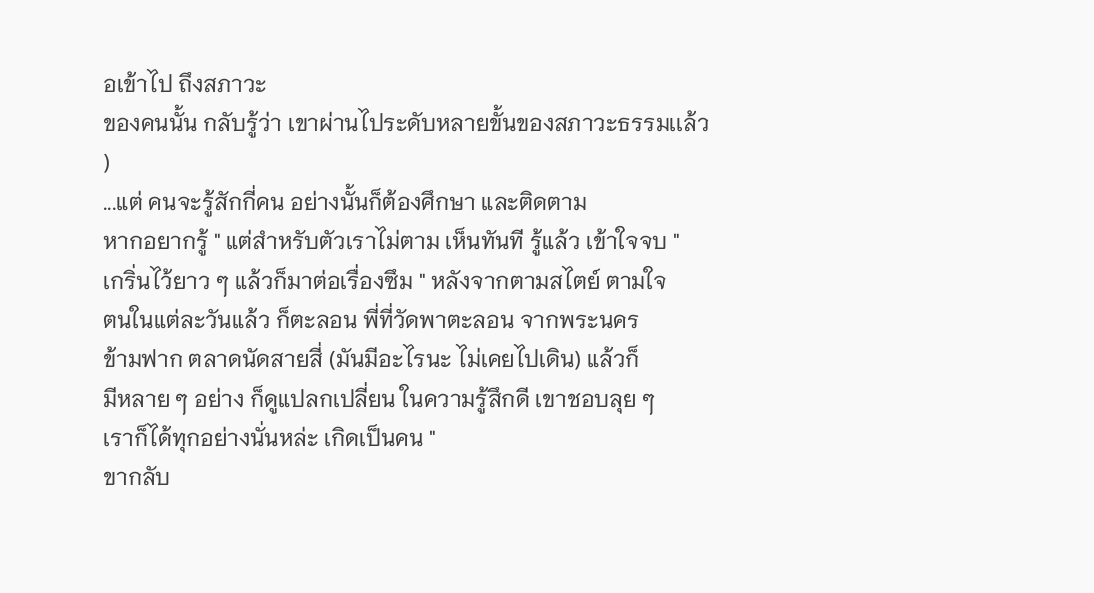อเข้าไป ถึงสภาวะ
ของคนนั้น กลับรู้ว่า เขาผ่านไประดับหลายขั้นของสภาวะธรรมเเล้ว )
...แต่ คนจะรู้สักกี่คน อย่างนั้นก็ต้องศึกษา และติดตาม
หากอยากรู้ " แต่สำหรับตัวเราไม่ตาม เห็นทันที รู้แล้ว เข้าใจจบ "
เกริ่นไว้ยาว ๆ แล้วก็มาต่อเรื่องซึม " หลังจากตามสไตย์ ตามใจ
ตนในแต่ละวันแล้ว ก็ตะลอน พี่ที่วัดพาตะลอน จากพระนคร
ข้ามฟาก ตลาดนัดสายสี่ (มันมีอะไรนะ ไม่เคยไปเดิน) แล้วก็
มีหลาย ๆ อย่าง ก็ดูแปลกเปลี่ยน ในความรู้สึกดี เขาชอบลุย ๆ
เราก็ได้ทุกอย่างนั่นหล่ะ เกิดเป็นคน "
ขากลับ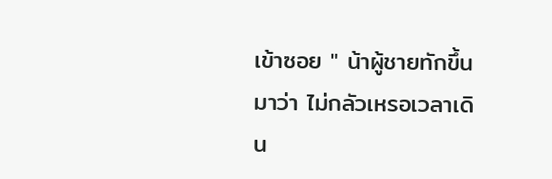เข้าซอย " น้าผู้ชายทักขึ้นมาว่า ไม่กลัวเหรอเวลาเดิน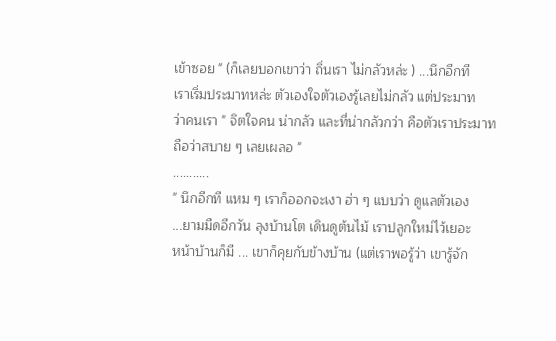เข้าซอย " (ก็เลยบอกเขาว่า ถิ่นเรา ไม่กลัวหล่ะ ) ...นึกอีกที
เราเริ่มประมาทหล่ะ ตัวเองใจตัวเองรู้เลยไม่กลัว แต่ประมาท
ว่าคนเรา " จิตใจคน น่ากลัว และที่น่ากลัวกว่า คือตัวเราประมาท
ถือว่าสบาย ๆ เลยเผลอ "
...........
" นึกอีกที แหม ๆ เราก็ออกจะเงา ฮ่า ๆ แบบว่า ดูแลตัวเอง
...ยามมืดอีกวัน ลุงบ้านโต เดินดูต้นไม้ เราปลูกใหม่ไว้เยอะ
หน้าบ้านก็มี ... เขาก็คุยกับข้างบ้าน (แต่เราพอรู้ว่า เขารู้จัก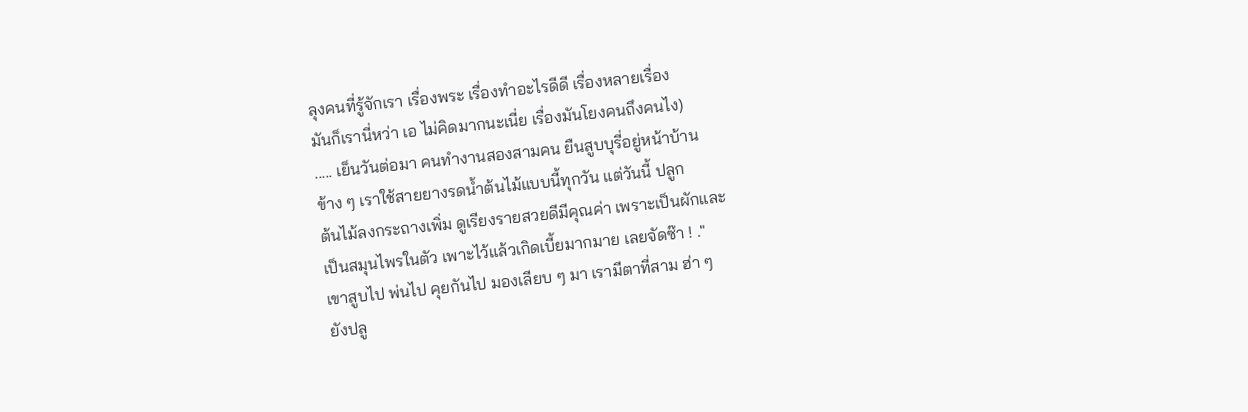ลุงคนที่รู้จักเรา เรื่องพระ เรื่องทำอะไรดีดี เรื่องหลายเรื่อง
มันก็เรานี่หว่า เอ ไม่คิดมากนะเนี่ย เรื่องมันโยงคนถึงคนไง)
..... เย็นวันต่อมา คนทำงานสองสามคน ยืนสูบบุรี่อยู่หน้าบ้าน
ข้าง ๆ เราใช้สายยางรดน้ำต้นไม้แบบนี้ทุกวัน แต่วันนี้ ปลูก
ต้นไม้ลงกระถางเพิ่ม ดูเรียงรายสวยดีมีคุณค่า เพราะเป็นผักและ
เป็นสมุนไพรในตัว เพาะไว้แล้วเกิดเบี้ยมากมาย เลยจัดซ๊า ! ."
เขาสูบไป พ่นไป คุยกันไป มองเลียบ ๆ มา เรามีตาที่สาม ฮ่า ๆ
ยังปลู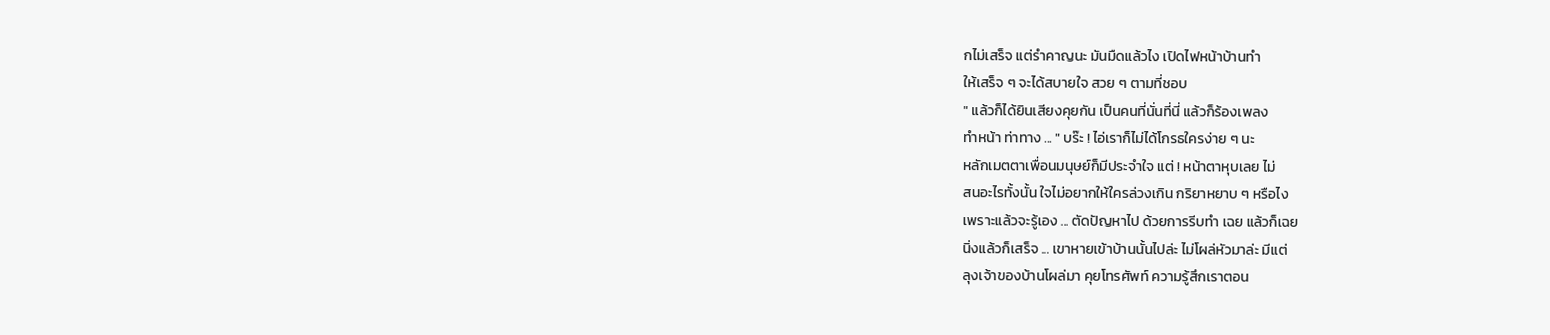กไม่เสร็จ แต่รำคาญนะ มันมืดแล้วไง เปิดไฟหน้าบ้านทำ
ให้เสร็จ ๆ จะได้สบายใจ สวย ๆ ตามที่ชอบ
" แล้วก็ได้ยินเสียงคุยกัน เป็นคนที่นั่นที่นี่ แล้วก็ร้องเพลง
ทำหน้า ท่าทาง ... " บร๊ะ ! ไอ่เราก็ไม่ได้โกรธใครง่าย ๆ นะ
หลักเมตตาเพื่อนมนุษย์ก็มีประจำใจ แต่ ! หน้าตาหุบเลย ไม่
สนอะไรทั้งนั้น ใจไม่อยากให้ใครล่วงเกิน กริยาหยาบ ๆ หรือไง
เพราะแล้วจะรู้เอง ... ตัดปัญหาไป ด้วยการรีบทำ เฉย แล้วก็เฉย
นิ่งแล้วก็เสร็จ ... เขาหายเข้าบ้านนั้นไปล่ะ ไม่โผล่หัวมาล่ะ มีแต่
ลุงเจ้าของบ้านโผล่มา คุยโทรศัพท์ ความรู้สึกเราตอน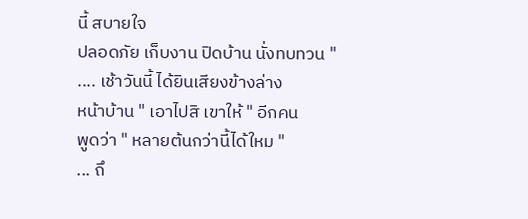นี้ สบายใจ
ปลอดภัย เก็บงาน ปิดบ้าน นั่งทบทวน "
.... เช้าวันนี้ ได้ยินเสียงข้างล่าง
หน้าบ้าน " เอาไปสิ เขาให้ " อีกคน
พูดว่า " หลายต้นกว่านี้ได้ใหม "
... ถึ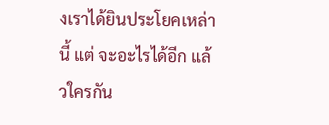งเราได้ยินประโยคเหล่านี้ แต่ จะอะไรได้อีก แล้วใครกัน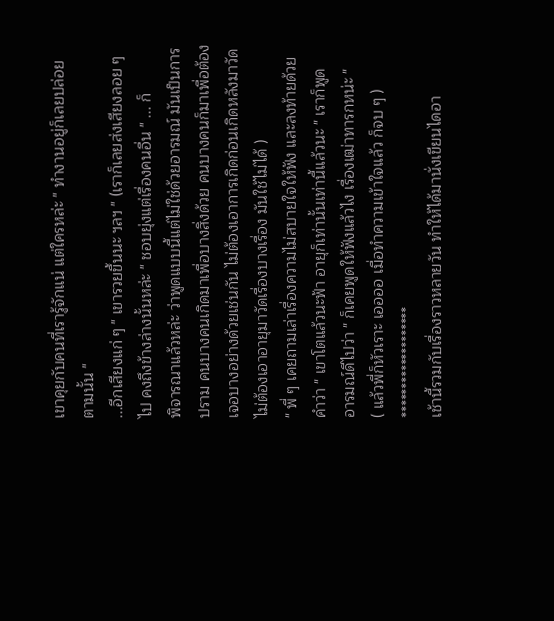เขาคุยกับคนที่เรารู้จักแน่ แต่ใครหล่ะ " ทำงานอยู่ก็เลยปล่อย
ตามนั้น "
...อีกเสียงแก่ ๆ " เขารวยขึ้นนะ ฯลฯ " (เราก็เลยส่งเสียงลอย ๆ
ไป คงถึงข้างล่างนั้นหล่ะ " ชอบยุ่งแต่เรื่องคนอื่น " ... ก็
พิจารณาแล้วหล่ะ ว่าพูดแบบนี้แต่ไม่ใช่ด้วยอารมณ์ มันเป็นการ
ปราม คนบางคนเกิดมาเพื่อบางสิ่งด้วย คนบางคนก็มาเพื่อต้อง
เจอบางอย่างด้วยเช่นกัน ไม่ต้องเอาการเกิดก่อนเกิดหลังมาวัด
ไม่ต้องเอาอายุมาวัดเรื่องบางเรื่อง มันใช้ไม่ได้ )
" พี่ ๆ เคยถามเล่าเรื่องความไม่สบายใจให้ฟัง และลงท้ายด้วย
คำว่า " เขาโตแล้วนะฟ้า อายุก็เท่านั้นเท่านี้แล้วนะ " เราก็พูด
อารมณ์ดีไปว่า " ก็เคยพูดให้ฟังแล้วไง เรื่องเฒ่าทารกหน่ะ "
( แล้วพี่ก็หัวเราะ เออออ เมื่อทำความเข้าใจแล้ว ก็จบ ๆ )
*******************
เช้านี้รวมกับเรื่องราวหลายวัน ทำให้ได้มานั่งเขียนไดอา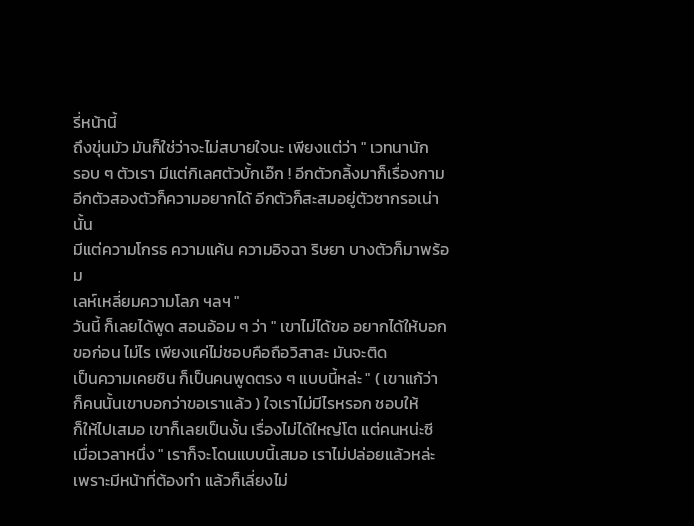รี่หน้านี้
ถึงขุ่นมัว มันก็ใช่ว่าจะไม่สบายใจนะ เพียงแต่ว่า " เวทนานัก
รอบ ๆ ตัวเรา มีแต่กิเลศตัวบั้กเอ๊ก ! อีกตัวกลิ้งมาก็เรื่องกาม
อีกตัวสองตัวก็ความอยากได้ อีกตัวก็สะสมอยู่ตัวซากรอเน่านั้น
มีแต่ความโกรธ ความแค้น ความอิจฉา ริษยา บางตัวก็มาพร้อม
เลห์เหลี่ยมความโลภ ฯลฯ "
วันนี้ ก็เลยได้พูด สอนอ้อม ๆ ว่า " เขาไม่ได้ขอ อยากได้ให้บอก
ขอก่อน ไม่ไร เพียงแค่ไม่ชอบคือถือวิสาสะ มันจะติด
เป็นความเคยชิน ก็เป็นคนพูดตรง ๆ แบบนี้หล่ะ " ( เขาแก้ว่า
ก็คนนั้นเขาบอกว่าขอเราแล้ว ) ใจเราไม่มีไรหรอก ชอบให้
ก็ให้ไปเสมอ เขาก็เลยเป็นงั้น เรื่องไม่ได้ใหญ่โต แต่คนหน่ะซี
เมื่อเวลาหนึ่ง " เราก็จะโดนแบบนี้เสมอ เราไม่ปล่อยแล้วหล่ะ
เพราะมีหน้าที่ต้องทำ แล้วก็เลี่ยงไม่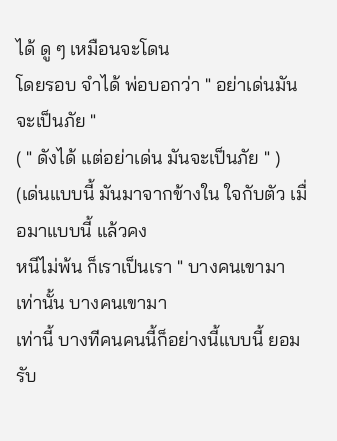ได้ ดู ๆ เหมือนจะโดน
โดยรอบ จำได้ พ่อบอกว่า " อย่าเด่นมันจะเป็นภัย "
( " ดังได้ แต่อย่าเด่น มันจะเป็นภัย " )
(เด่นแบบนี้ มันมาจากข้างใน ใจกับตัว เมื่อมาแบบนี้ แล้วคง
หนีไม่พ้น ก็เราเป็นเรา " บางคนเขามาเท่านั้น บางคนเขามา
เท่านี้ บางทีคนคนนี้ก็อย่างนี้แบบนี้ ยอมรับ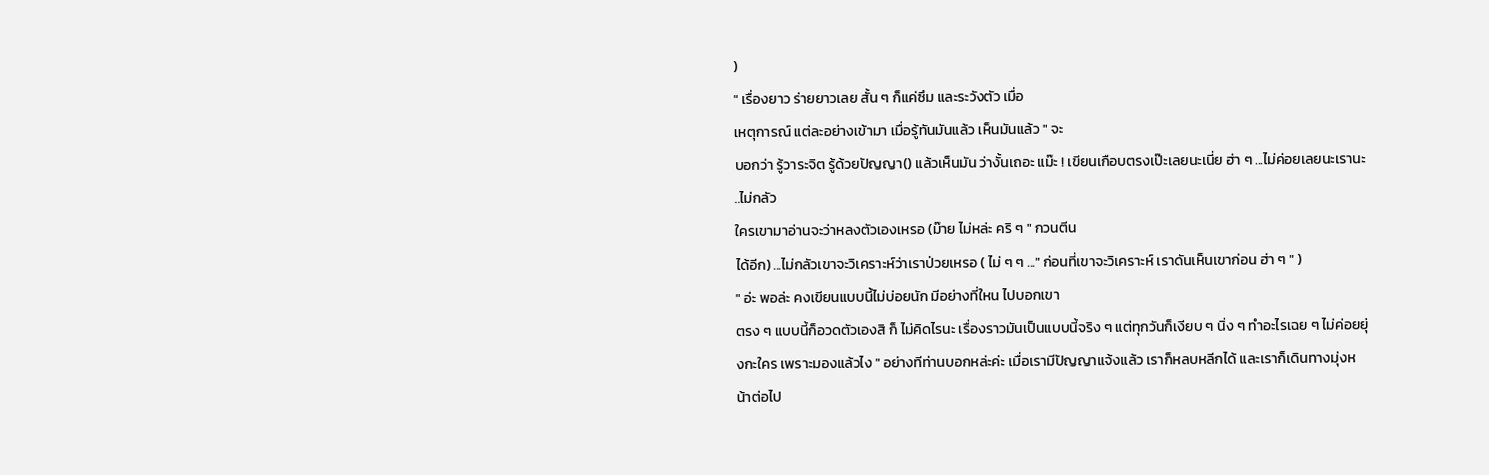)
" เรื่องยาว ร่ายยาวเลย สั้น ๆ ก็แค่ซึม และระวังตัว เมื่อ
เหตุการณ์ แต่ละอย่างเข้ามา เมื่อรู้ทันมันแล้ว เห็นมันแล้ว " จะ
บอกว่า รู้วาระจิต รู้ด้วยปัญญา() แล้วเห็นมัน ว่างั้นเถอะ แม๊ะ ! เขียนเกือบตรงเป๊ะเลยนะเนี่ย ฮ่า ๆ ...ไม่ค่อยเลยนะเรานะ ..ไม่กลัว
ใครเขามาอ่านจะว่าหลงตัวเองเหรอ (ม๊าย ไม่หล่ะ คริ ๆ " กวนตีน
ได้อีก) ...ไม่กลัวเขาจะวิเคราะห์ว่าเราป่วยเหรอ ( ไม่ ๆ ๆ ..." ก่อนที่เขาจะวิเคราะห์ เราดันเห็นเขาก่อน ฮ่า ๆ " )
" อ่ะ พอล่ะ คงเขียนแบบนี้ไม่บ่อยนัก มีอย่างที่ใหน ไปบอกเขา
ตรง ๆ แบบนี้ก็อวดตัวเองสิ ก็ ไม่คิดไรนะ เรื่องราวมันเป็นแบบนี้จริง ๆ แต่ทุกวันก็เงียบ ๆ นิ่ง ๆ ทำอะไรเฉย ๆ ไม่ค่อยยุ่งกะใคร เพราะมองแล้วไง " อย่างทีท่านบอกหล่ะค่ะ เมื่อเรามีปัญญาแจ้งแล้ว เราก็หลบหลีกได้ และเราก็เดินทางมุ่งหน้าต่อไป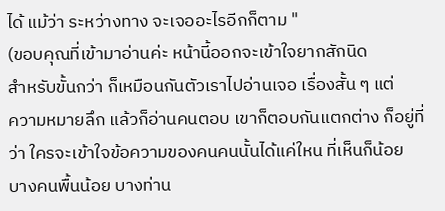ได้ แม้ว่า ระหว่างทาง จะเจออะไรอีกก็ตาม "
(ขอบคุณที่เข้ามาอ่านค่ะ หน้านี้ออกจะเข้าใจยากสักนิด
สำหรับขั้นกว่า ก็เหมือนกันตัวเราไปอ่านเจอ เรื่องสั้น ๆ แต่
ความหมายลึก แล้วก็อ่านคนตอบ เขาก็ตอบกันแตกต่าง ก็อยู่ที่
ว่า ใครจะเข้าใจข้อความของคนคนนั้นได้แค่ใหน ที่เห็นก็น้อย
บางคนพื้นน้อย บางท่าน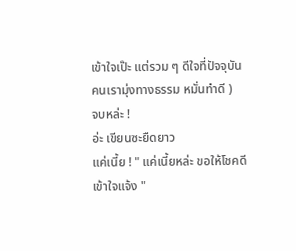เข้าใจเป๊ะ แต่รวม ๆ ดีใจที่ปัจจุบัน
คนเรามุ่งทางธรรม หมั่นทำดี )
จบหล่ะ !
อ่ะ เขียนซะยืดยาว
แค่เนี้ย ! " แค่เนี้ยหล่ะ ขอให้โชคดี
เข้าใจแจ้ง "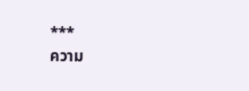***
ความ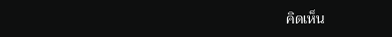คิดเห็น